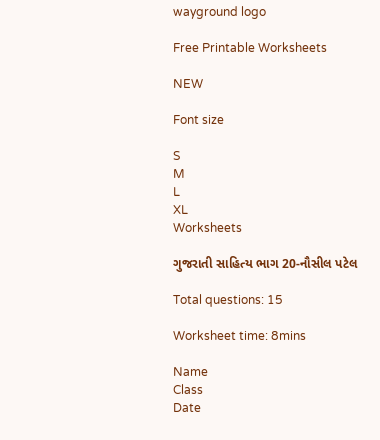wayground logo

Free Printable Worksheets

NEW

Font size

S
M
L
XL
Worksheets

ગુજરાતી સાહિત્ય ભાગ 20-નૌસીલ પટેલ

Total questions: 15

Worksheet time: 8mins

Name
Class
Date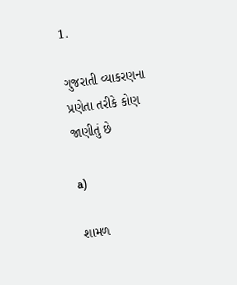1.

ગુજરાતી વ્યાકરણના પ્રણેતા તરીકે કોણ જાણીતું છે

a)

શામળ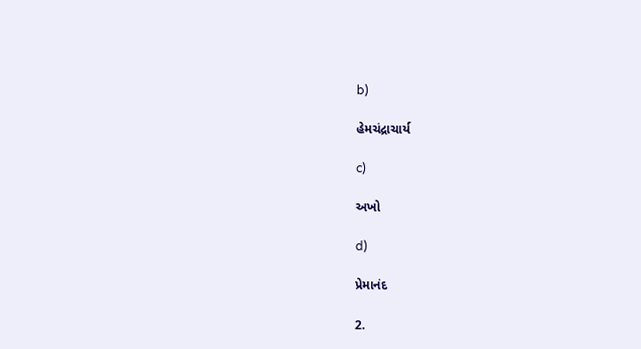b)

હેમચંદ્રાચાર્ય

c)

અખો

d)

પ્રેમાનંદ

2.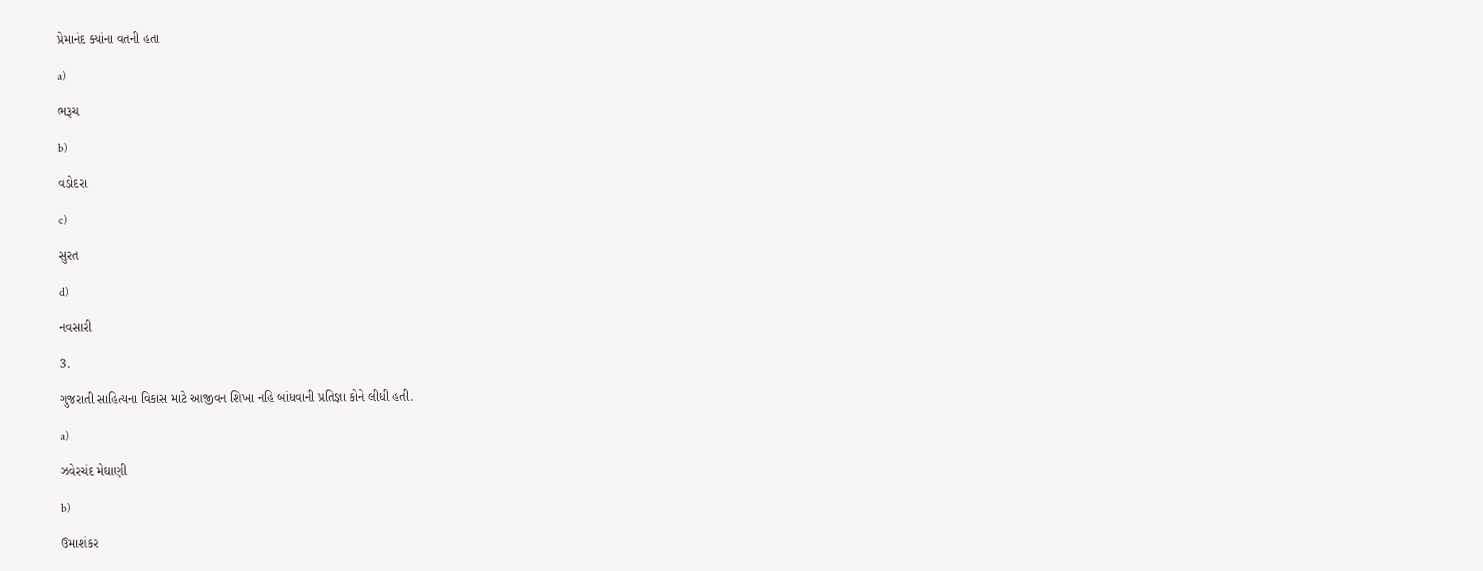પ્રેમાનંદ ક્યાંના વતની હતા

a)

ભરૂચ

b)

વડોદરા

c)

સુરત

d)

નવસારી

3.

ગુજરાતી સાહિત્યના વિકાસ માટે આજીવન શિખા નહિ બાંધવાની પ્રતિજ્ઞા કોને લીધી હતી.

a)

ઝવેરચંદ મેઘાણી

b)

ઉમાશંકર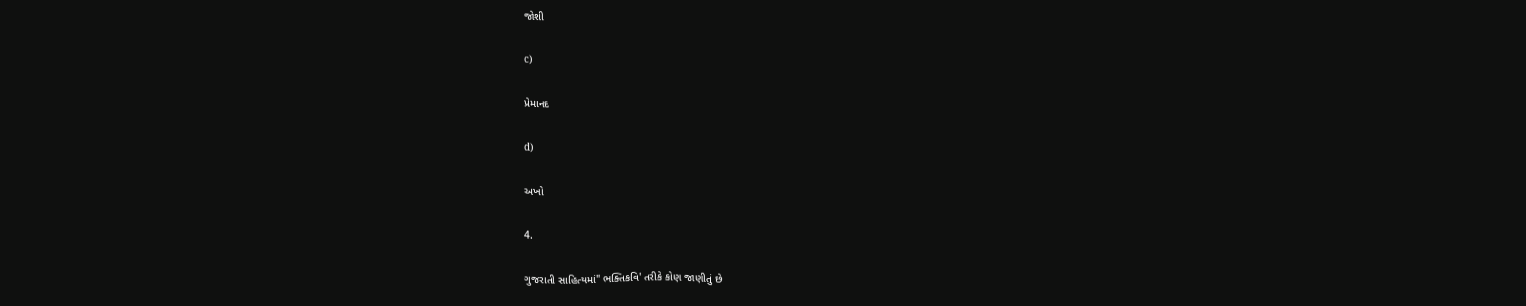જોશી

c)

પ્રેમાનદ

d)

અખો

4.

ગુજરાતી સાહિત્યમાં" ભક્તિકવિ' તરીકે કોણ જાણીતું છે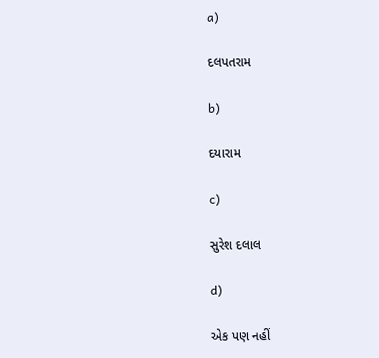a)

દલપતરામ

b)

દયારામ

c)

સુરેશ દલાલ

d)

એક પણ નહીં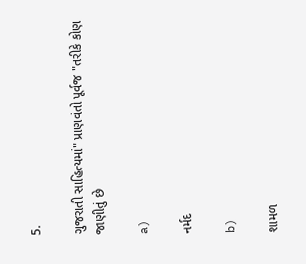5.

ગુજરાતી સાહિત્યમાં" પ્રાણવંતો પૂર્વજ "તરીકે કોણ જાણીતું છે

a)

નર્મદ

b)

શામળ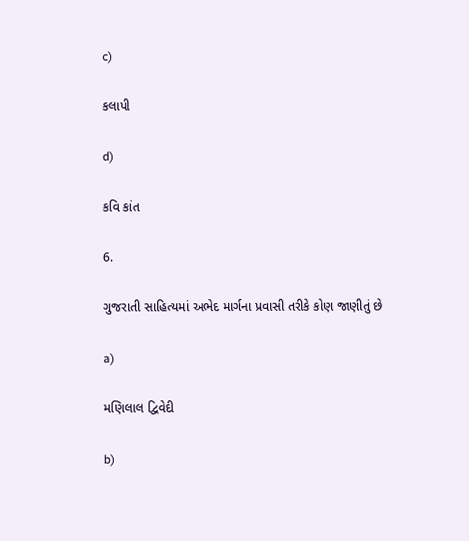c)

કલાપી

d)

કવિ કાંત

6.

ગુજરાતી સાહિત્યમાં અભેદ માર્ગના પ્રવાસી તરીકે કોણ જાણીતું છે

a)

મણિલાલ દ્વિવેદી

b)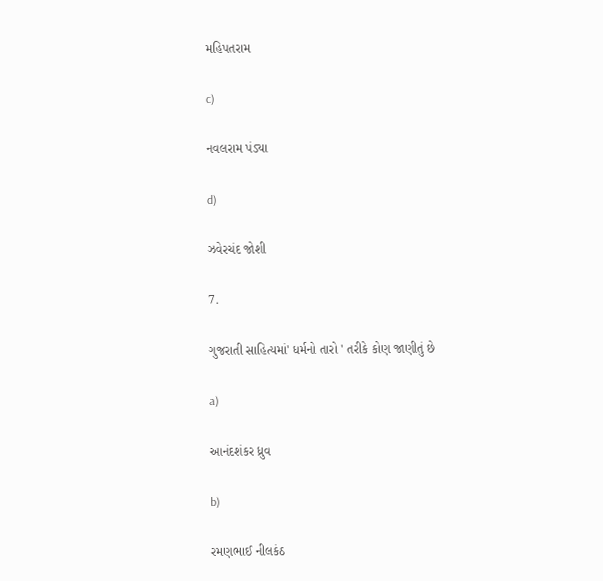મહિપતરામ

c)

નવલરામ પંડ્યા

d)

ઝવેરચંદ જોશી

7.

ગુજરાતી સાહિત્યમાં' ધર્મનો તારો ' તરીકે કોણ જાણીતું છે

a)

આનંદશંકર ધ્રુવ

b)

રમણભાઈ નીલકંઠ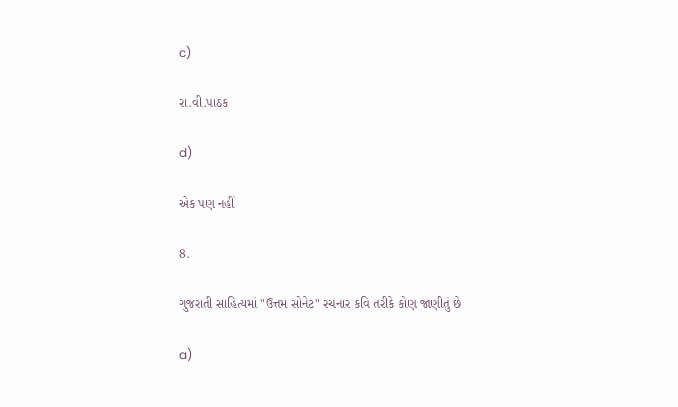c)

રા.વી.પાઠક

d)

એક પણ નહીં

8.

ગુજરાતી સાહિત્યમાં "ઉત્તમ સોનેટ" રચનાર કવિ તરીકે કોણ જાણીતું છે

a)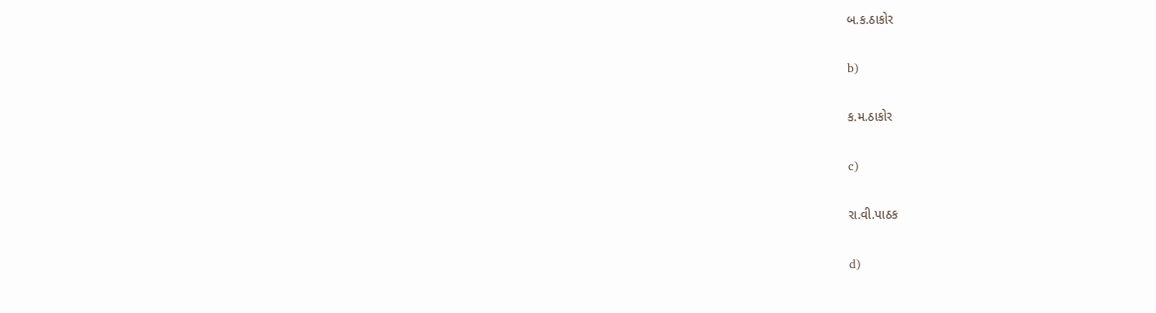બ.ક.ઠાકોર

b)

ક.મ.ઠાકોર

c)

રા.વી.પાઠક

d)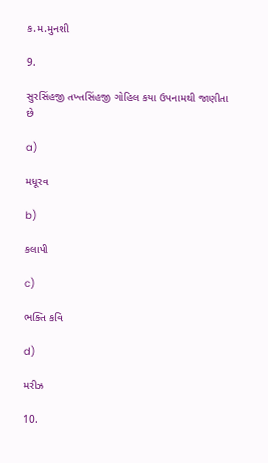ક.મ.મુનશી

9.

સુરસિંહજી તખ્તસિંહજી ગોહિલ કયા ઉપનામથી જાણીતા છે

a)

મધૂરવ

b)

કલાપી

c)

ભક્તિ કવિ

d)

મરીઝ

10.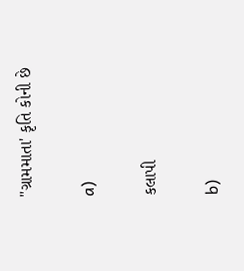"ગ્રામમાતા' કૃતિ કોની છે

a)

કલાપી

b)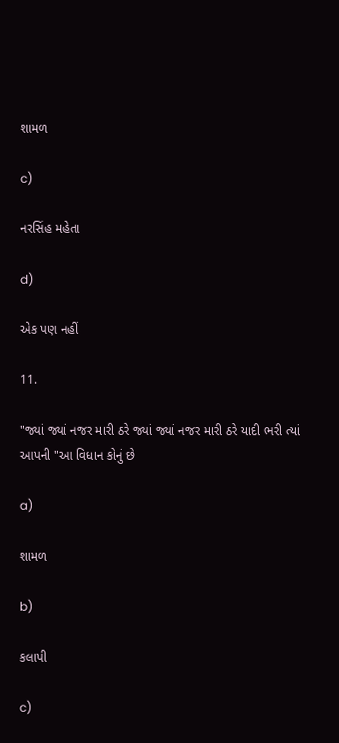શામળ

c)

નરસિંહ મહેતા

d)

એક પણ નહીં

11.

"જ્યાં જ્યાં નજર મારી ઠરે જ્યાં જ્યાં નજર મારી ઠરે યાદી ભરી ત્યાં આપની "આ વિધાન કોનું છે

a)

શામળ

b)

કલાપી

c)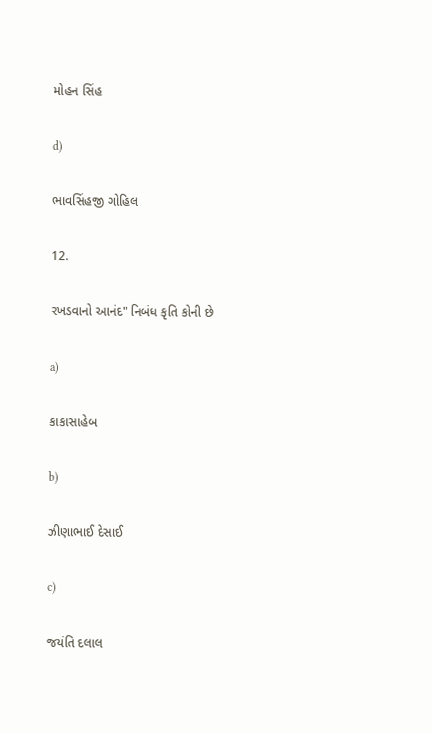મોહન સિંહ

d)

ભાવસિંહજી ગોહિલ

12.

રખડવાનો આનંદ" નિબંધ કૃતિ કોની છે

a)

કાકાસાહેબ

b)

ઝીણાભાઈ દેસાઈ

c)

જયંતિ દલાલ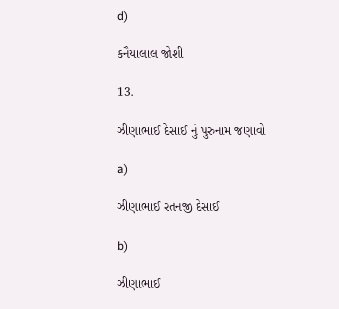d)

કનૈયાલાલ જોશી

13.

ઝીણાભાઈ દેસાઈ નું પુરુનામ જણાવો

a)

ઝીણાભાઈ રતનજી દેસાઈ

b)

ઝીણાભાઈ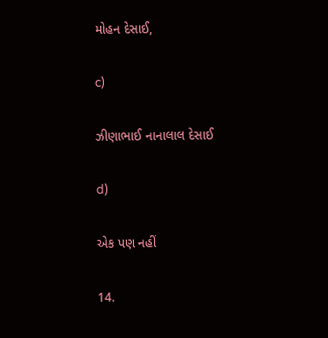મોહન દેસાઈ,

c)

ઝીણાભાઈ નાનાલાલ દેસાઈ

d)

એક પણ નહીં

14.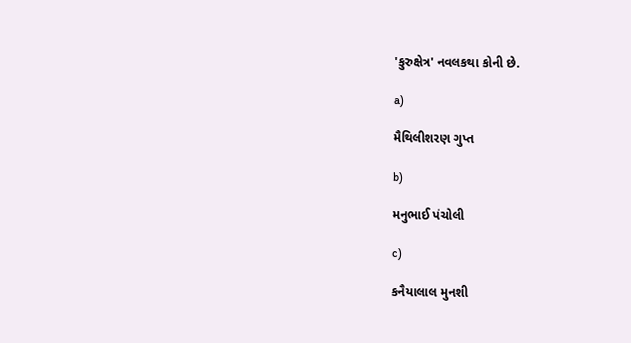'કુરુક્ષેત્ર' નવલકથા કોની છે.

a)

મૈથિલીશરણ ગુપ્ત

b)

મનુભાઈ પંચોલી

c)

કનૈયાલાલ મુનશી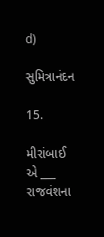d)

સુમિત્રાનંદન

15.

મીરાંબાઈ એ ___ રાજવંશના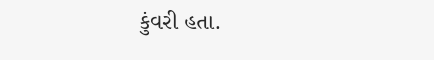કુંવરી હતા.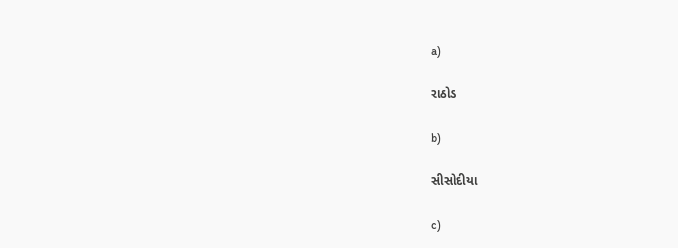a)

રાઠોડ

b)

સીસોદીયા

c)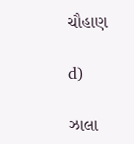ચૌહાણ

d)

ઝાલા